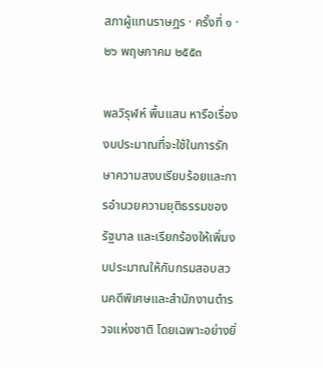สภาผู้แทนราษฎร · ครั้งที่ ๑ · ๒๖ พฤษภาคม ๒๕๕๓

พลวิรุฬห์ พื้นแสน หารือเรื่องงบประมาณที่จะใช้ในการรักษาความสงบเรียบร้อยและการอํานวยความยุติธรรมของรัฐบาล และเรียกร้องให้เพิ่มงบประมาณให้กับกรมสอบสวนคดีพิเศษและสํานักงานตํารวจแห่งชาติ โดยเฉพาะอย่างยิ่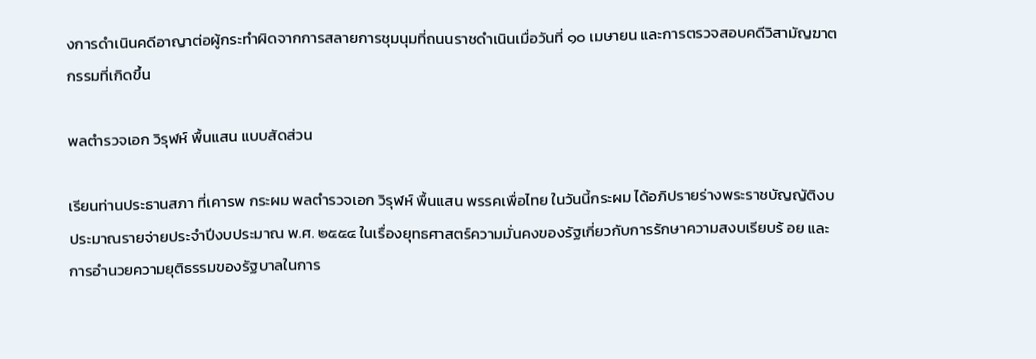งการดําเนินคดีอาญาต่อผู้กระทําผิดจากการสลายการชุมนุมที่ถนนราชดําเนินเมื่อวันที่ ๑๐ เมษายน และการตรวจสอบคดีวิสามัญฆาตกรรมที่เกิดขึ้น

พลตํารวจเอก วิรุฬห์ พื้นแสน แบบสัดส่วน

เรียนท่านประธานสภา ที่เคารพ กระผม พลตํารวจเอก วิรุฬห์ พื้นแสน พรรคเพื่อไทย ในวันนี้กระผม ได้อภิปรายร่างพระราชบัญญัติงบประมาณรายจ่ายประจําปีงบประมาณ พ.ศ. ๒๕๕๔ ในเรื่องยุทธศาสตร์ความมั่นคงของรัฐเกี่ยวกับการรักษาความสงบเรียบร้ อย และการอํานวยความยุติธรรมของรัฐบาลในการ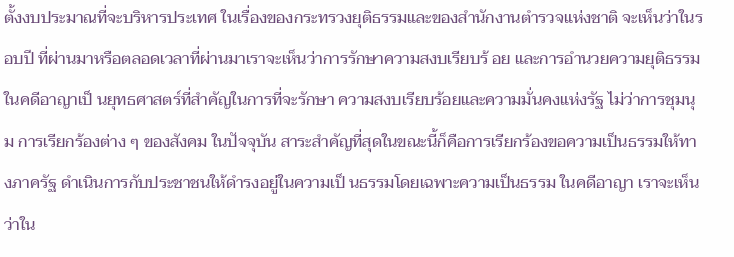ตั้งงบประมาณที่จะบริหารประเทศ ในเรื่องของกระทรวงยุติธรรมและของสํานักงานตํารวจแห่งชาติ จะเห็นว่าในรอบปี ที่ผ่านมาหรือตลอดเวลาที่ผ่านมาเราจะเห็นว่าการรักษาความสงบเรียบร้ อย และการอํานวยความยุติธรรมในคดีอาญาเป็ นยุทธศาสตร์ที่สําคัญในการที่จะรักษา ความสงบเรียบร้อยและความมั่นคงแห่งรัฐ ไม่ว่าการชุมนุม การเรียกร้องต่าง ๆ ของสังคม ในปัจจุบัน สาระสําคัญที่สุดในขณะนี้ก็คือการเรียกร้องขอความเป็นธรรมให้ทางภาครัฐ ดําเนินการกับประชาชนให้ดํารงอยู่ในความเป็ นธรรมโดยเฉพาะความเป็นธรรม ในคดีอาญา เราจะเห็นว่าใน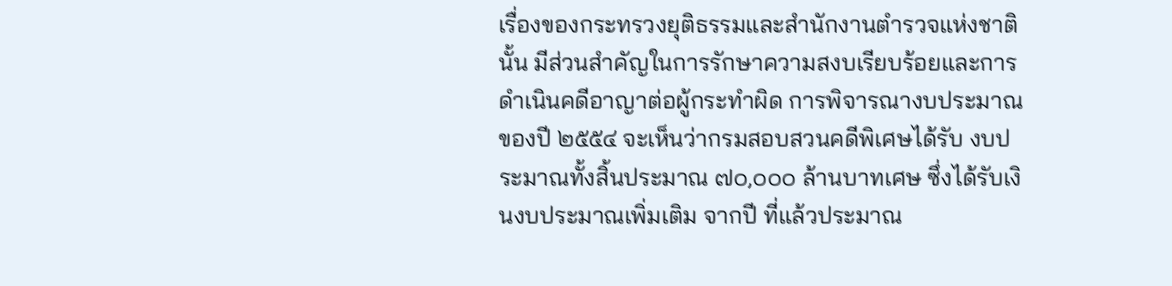เรื่องของกระทรวงยุติธรรมและสํานักงานตํารวจแห่งชาตินั้น มีส่วนสําคัญในการรักษาความสงบเรียบร้อยและการดําเนินคดีอาญาต่อผู้กระทําผิด การพิจารณางบประมาณของปี ๒๕๕๔ จะเห็นว่ากรมสอบสวนคดีพิเศษได้รับ งบประมาณทั้งสิ้นประมาณ ๗๐,๐๐๐ ล้านบาทเศษ ซึ่งได้รับเงินงบประมาณเพิ่มเติม จากปี ที่แล้วประมาณ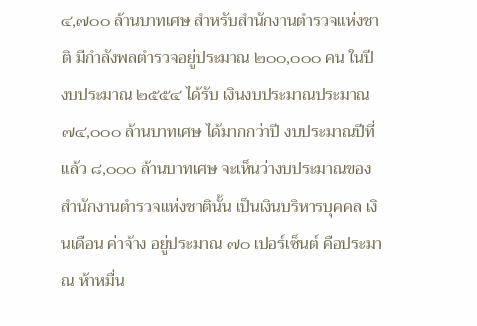๔,๗๐๐ ล้านบาทเศษ สําหรับสํานักงานตํารวจแห่งชาติ มีกําลังพลตํารวจอยู่ประมาณ ๒๐๐,๐๐๐ คน ในปี งบประมาณ ๒๕๕๔ ได้รับ เงินงบประมาณประมาณ ๗๔,๐๐๐ ล้านบาทเศษ ได้มากกว่าปี งบประมาณปีที่แล้ว ๘,๐๐๐ ล้านบาทเศษ จะเห็นว่างบประมาณของสํานักงานตํารวจแห่งชาตินั้น เป็นเงินบริหารบุคคล เงินเดือน ค่าจ้าง อยู่ประมาณ ๗๐ เปอร์เซ็นต์ คือประมาณ ห้าหมื่น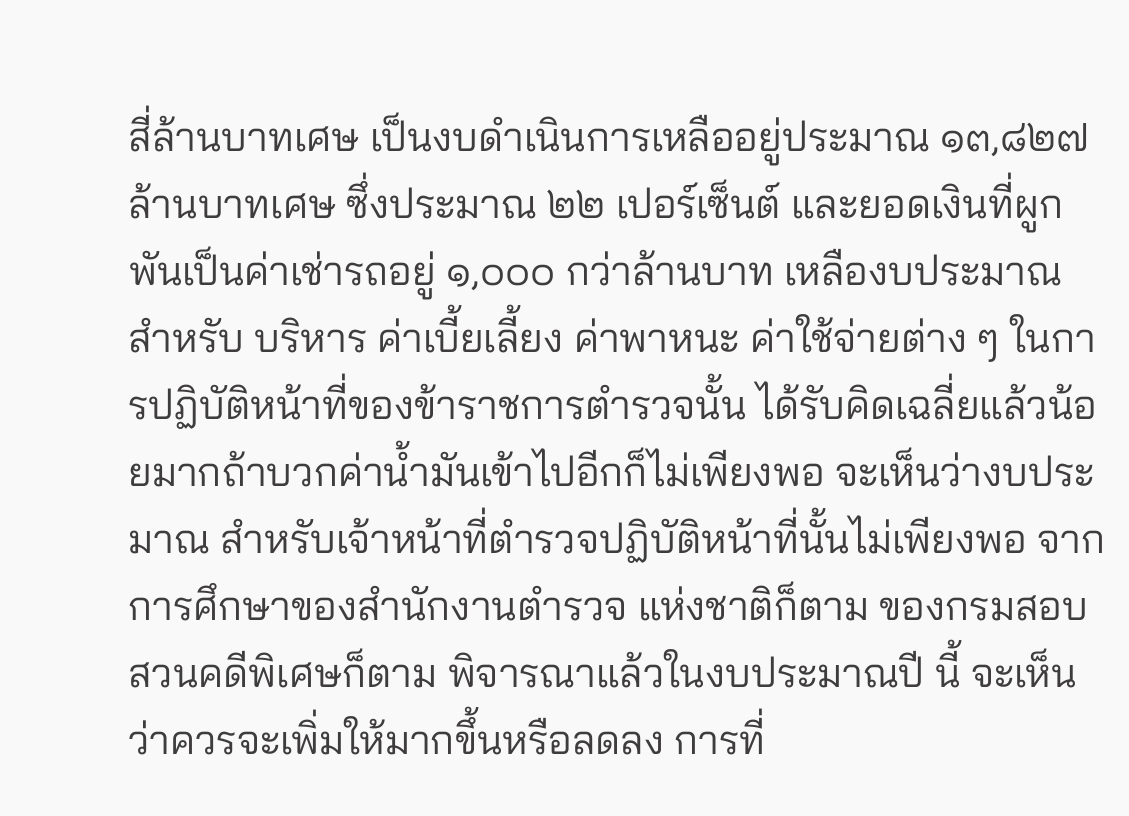สี่ล้านบาทเศษ เป็นงบดําเนินการเหลืออยู่ประมาณ ๑๓,๘๒๗ ล้านบาทเศษ ซึ่งประมาณ ๒๒ เปอร์เซ็นต์ และยอดเงินที่ผูกพันเป็นค่าเช่ารถอยู่ ๑,๐๐๐ กว่าล้านบาท เหลืองบประมาณสําหรับ บริหาร ค่าเบี้ยเลี้ยง ค่าพาหนะ ค่าใช้จ่ายต่าง ๆ ในการปฏิบัติหน้าที่ของข้าราชการตํารวจนั้น ได้รับคิดเฉลี่ยแล้วน้อยมากถ้าบวกค่านํ้ามันเข้าไปอีกก็ไม่เพียงพอ จะเห็นว่างบประมาณ สําหรับเจ้าหน้าที่ตํารวจปฏิบัติหน้าที่นั้นไม่เพียงพอ จากการศึกษาของสํานักงานตํารวจ แห่งชาติก็ตาม ของกรมสอบสวนคดีพิเศษก็ตาม พิจารณาแล้วในงบประมาณปี นี้ จะเห็นว่าควรจะเพิ่มให้มากขึ้นหรือลดลง การที่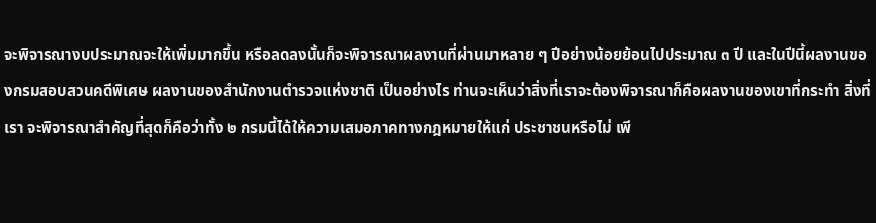จะพิจารณางบประมาณจะให้เพิ่มมากขึ้น หรือลดลงนั้นก็จะพิจารณาผลงานที่ผ่านมาหลาย ๆ ปีอย่างน้อยย้อนไปประมาณ ๓ ปี และในปีนี้ผลงานของกรมสอบสวนคดีพิเศษ ผลงานของสํานักงานตํารวจแห่งชาติ เป็นอย่างไร ท่านจะเห็นว่าสิ่งที่เราจะต้องพิจารณาก็คือผลงานของเขาที่กระทํา สิ่งที่เรา จะพิจารณาสําคัญที่สุดก็คือว่าทั้ง ๒ กรมนี้ได้ให้ความเสมอภาคทางกฎหมายให้แก่ ประชาชนหรือไม่ เพี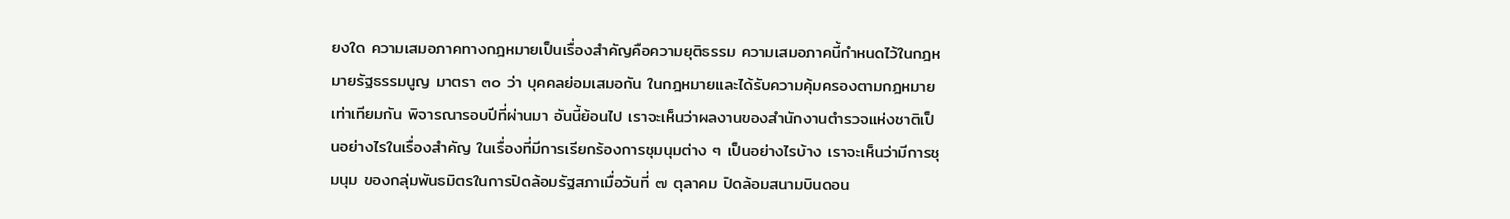ยงใด ความเสมอภาคทางกฎหมายเป็นเรื่องสําคัญคือความยุติธรรม ความเสมอภาคนี้กําหนดไว้ในกฎหมายรัฐธรรมนูญ มาตรา ๓๐ ว่า บุคคลย่อมเสมอกัน ในกฎหมายและได้รับความคุ้มครองตามกฎหมายเท่าเทียมกัน พิจารณารอบปีที่ผ่านมา อันนี้ย้อนไป เราจะเห็นว่าผลงานของสํานักงานตํารวจแห่งชาติเป็นอย่างไรในเรื่องสําคัญ ในเรื่องที่มีการเรียกร้องการชุมนุมต่าง ๆ เป็นอย่างไรบ้าง เราจะเห็นว่ามีการชุมนุม ของกลุ่มพันธมิตรในการปิดล้อมรัฐสภาเมื่อวันที่ ๗ ตุลาคม ปิดล้อมสนามบินดอน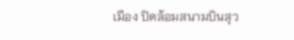เมือง ปิดล้อมสนามบินสุว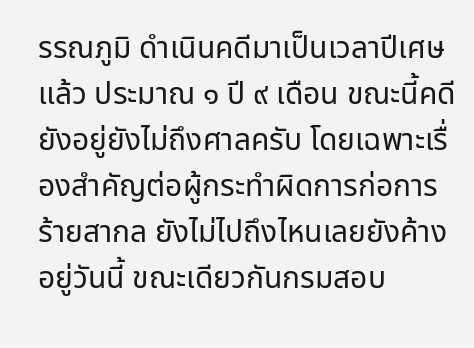รรณภูมิ ดําเนินคดีมาเป็นเวลาปีเศษแล้ว ประมาณ ๑ ปี ๙ เดือน ขณะนี้คดียังอยู่ยังไม่ถึงศาลครับ โดยเฉพาะเรื่องสําคัญต่อผู้กระทําผิดการก่อการร้ายสากล ยังไม่ไปถึงไหนเลยยังค้างอยู่วันนี้ ขณะเดียวกันกรมสอบ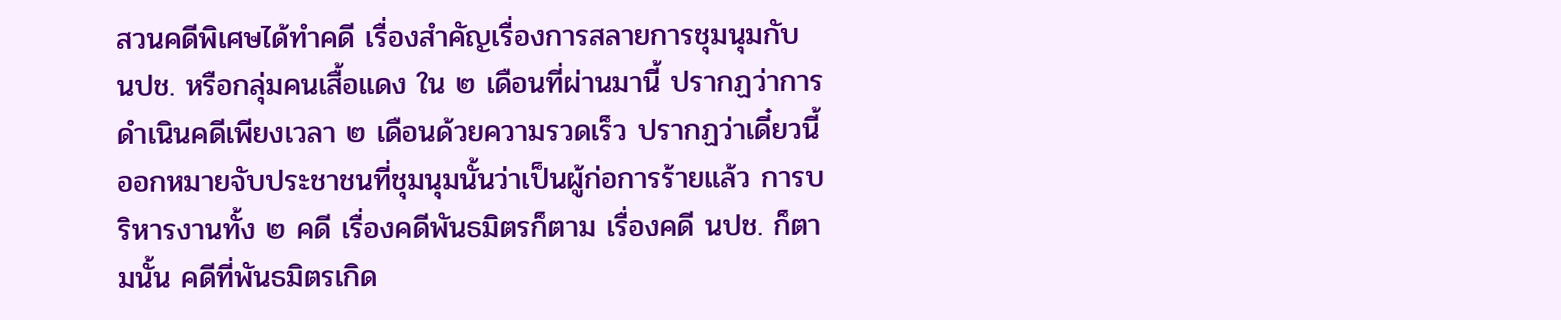สวนคดีพิเศษได้ทําคดี เรื่องสําคัญเรื่องการสลายการชุมนุมกับ นปช. หรือกลุ่มคนเสื้อแดง ใน ๒ เดือนที่ผ่านมานี้ ปรากฏว่าการดําเนินคดีเพียงเวลา ๒ เดือนด้วยความรวดเร็ว ปรากฏว่าเดี๋ยวนี้ ออกหมายจับประชาชนที่ชุมนุมนั้นว่าเป็นผู้ก่อการร้ายแล้ว การบริหารงานทั้ง ๒ คดี เรื่องคดีพันธมิตรก็ตาม เรื่องคดี นปช. ก็ตามนั้น คดีที่พันธมิตรเกิด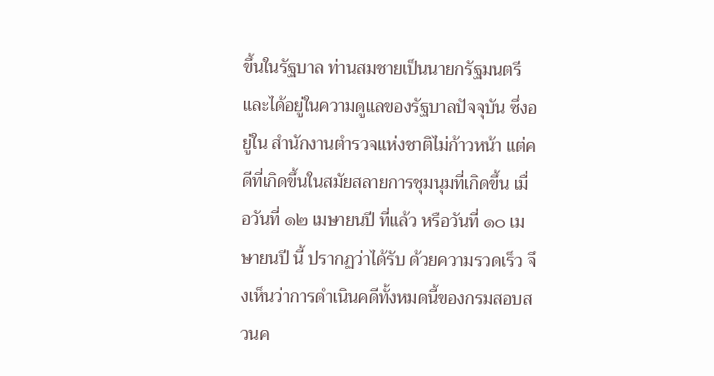ขึ้นในรัฐบาล ท่านสมชายเป็นนายกรัฐมนตรี และได้อยู่ในความดูแลของรัฐบาลปัจจุบัน ซึ่งอยู่ใน สํานักงานตํารวจแห่งชาติไม่ก้าวหน้า แต่คดีที่เกิดขึ้นในสมัยสลายการชุมนุมที่เกิดขึ้น เมื่อวันที่ ๑๒ เมษายนปี ที่แล้ว หรือวันที่ ๑๐ เมษายนปี นี้ ปรากฏว่าได้รับ ด้วยความรวดเร็ว จึงเห็นว่าการดําเนินคดีทั้งหมดนี้ของกรมสอบสวนค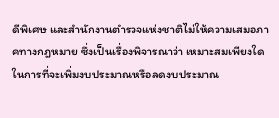ดีพิเศษ และสํานักงานตํารวจแห่งชาติไม่ให้ความเสมอภาคทางกฎหมาย ซึ่งเป็นเรื่องพิจารณาว่า เหมาะสมเพียงใดในการที่จะเพิ่มงบประมาณหรือลดงบประมาณ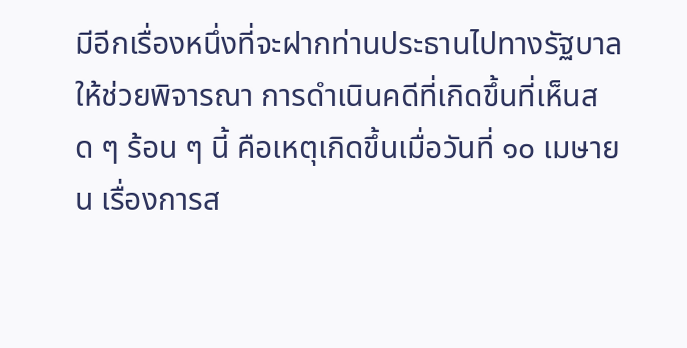มีอีกเรื่องหนึ่งที่จะฝากท่านประธานไปทางรัฐบาลให้ช่วยพิจารณา การดําเนินคดีที่เกิดขึ้นที่เห็นสด ๆ ร้อน ๆ นี้ คือเหตุเกิดขึ้นเมื่อวันที่ ๑๐ เมษายน เรื่องการส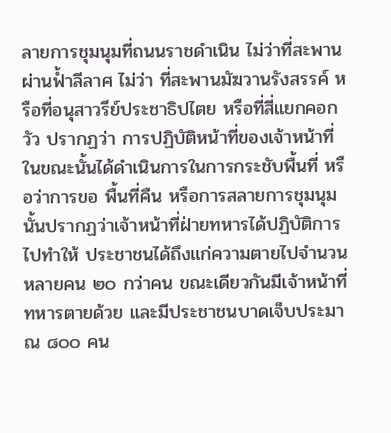ลายการชุมนุมที่ถนนราชดําเนิน ไม่ว่าที่สะพานผ่านฟ้ำลีลาศ ไม่ว่า ที่สะพานมัฆวานรังสรรค์ หรือที่อนุสาวรีย์ประชาธิปไตย หรือที่สี่แยกคอกวัว ปรากฏว่า การปฏิบัติหน้าที่ของเจ้าหน้าที่ในขณะนั้นได้ดําเนินการในการกระชับพื้นที่ หรือว่าการขอ พื้นที่คืน หรือการสลายการชุมนุม นั้นปรากฏว่าเจ้าหน้าที่ฝ่ายทหารได้ปฏิบัติการไปทําให้ ประชาชนได้ถึงแก่ความตายไปจํานวนหลายคน ๒๐ กว่าคน ขณะเดียวกันมีเจ้าหน้าที่ ทหารตายด้วย และมีประชาชนบาดเจ็บประมาณ ๘๐๐ คน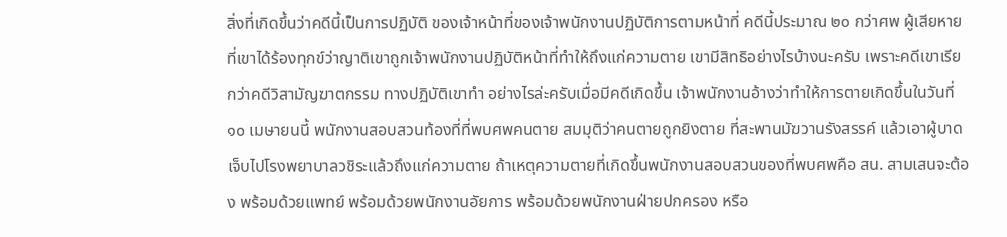สิ่งที่เกิดขึ้นว่าคดีนี้เป็นการปฏิบัติ ของเจ้าหน้าที่ของเจ้าพนักงานปฏิบัติการตามหน้าที่ คดีนี้ประมาณ ๒๐ กว่าศพ ผู้เสียหายที่เขาได้ร้องทุกข์ว่าญาติเขาถูกเจ้าพนักงานปฏิบัติหน้าที่ทําให้ถึงแก่ความตาย เขามีสิทธิอย่างไรบ้างนะครับ เพราะคดีเขาเรียกว่าคดีวิสามัญฆาตกรรม ทางปฏิบัติเขาทํา อย่างไรล่ะครับเมื่อมีคดีเกิดขึ้น เจ้าพนักงานอ้างว่าทําให้การตายเกิดขึ้นในวันที่ ๑๐ เมษายนนี้ พนักงานสอบสวนท้องที่ที่พบศพคนตาย สมมุติว่าคนตายถูกยิงตาย ที่สะพานมัฆวานรังสรรค์ แล้วเอาผู้บาดเจ็บไปโรงพยาบาลวชิระแล้วถึงแก่ความตาย ถ้าเหตุความตายที่เกิดขึ้นพนักงานสอบสวนของที่พบศพคือ สน. สามเสนจะต้อง พร้อมด้วยแพทย์ พร้อมด้วยพนักงานอัยการ พร้อมด้วยพนักงานฝ่ายปกครอง หรือ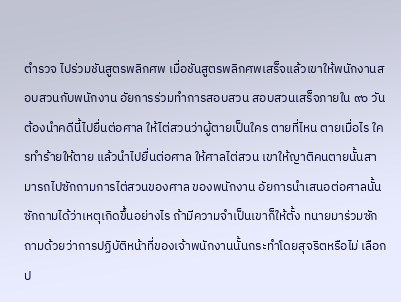ตํารวจ ไปร่วมชันสูตรพลิกศพ เมื่อชันสูตรพลิกศพเสร็จแล้วเขาให้พนักงานสอบสวนกับพนักงาน อัยการร่วมทําการสอบสวน สอบสวนเสร็จภายใน ๙๐ วัน ต้องนําคดีนี้ไปยื่นต่อศาล ให้ไต่สวนว่าผู้ตายเป็นใคร ตายที่ไหน ตายเมื่อไร ใครทําร้ายให้ตาย แล้วนําไปยื่นต่อศาล ให้ศาลไต่สวน เขาให้ญาติคนตายนั้นสามารถไปซักถามการไต่สวนของศาล ของพนักงาน อัยการนําเสนอต่อศาลนั้น ซักถามได้ว่าเหตุเกิดขึ้นอย่างไร ถ้ามีความจําเป็นเขาก็ให้ตั้ง ทนายมาร่วมซักถามด้วยว่าการปฏิบัติหน้าที่ของเจ้าพนักงานนั้นกระทําโดยสุจริตหรือไม่ เลือกป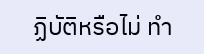ฏิบัติหรือไม่ ทํา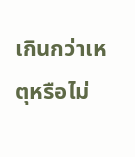เกินกว่าเหตุหรือไม่